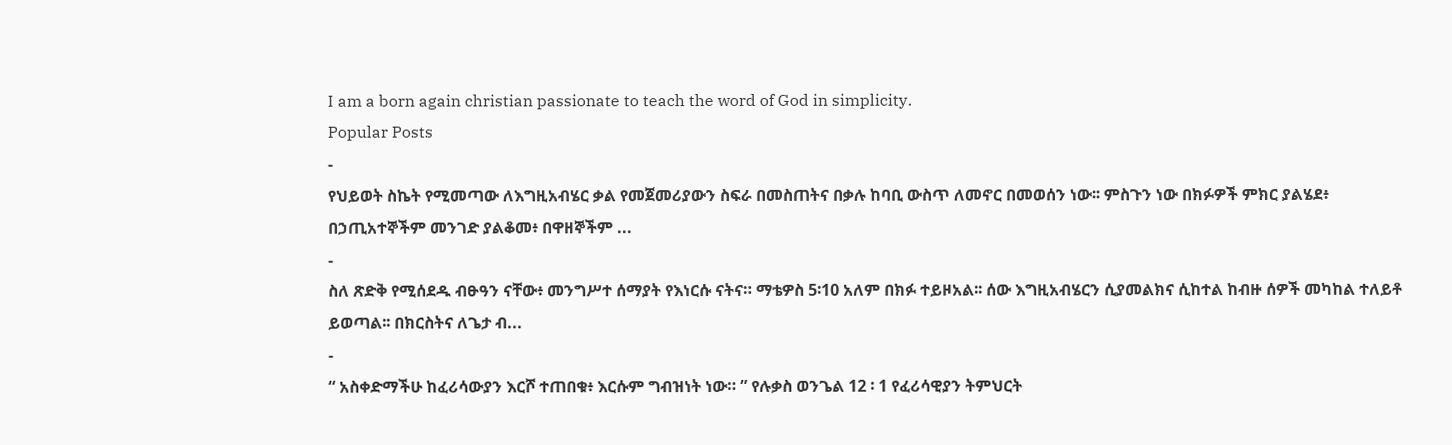I am a born again christian passionate to teach the word of God in simplicity.
Popular Posts
-
የህይወት ስኬት የሚመጣው ለእግዚአብሄር ቃል የመጀመሪያውን ስፍራ በመስጠትና በቃሉ ከባቢ ውስጥ ለመኖር በመወሰን ነው፡፡ ምስጉን ነው በክፉዎች ምክር ያልሄደ፥ በኃጢአተኞችም መንገድ ያልቆመ፥ በዋዘኞችም ...
-
ስለ ጽድቅ የሚሰደዱ ብፁዓን ናቸው፥ መንግሥተ ሰማያት የእነርሱ ናትና። ማቴዎስ 5፡10 አለም በክፉ ተይዞአል፡፡ ሰው እግዚአብሄርን ሲያመልክና ሲከተል ከብዙ ሰዎች መካከል ተለይቶ ይወጣል፡፡ በክርስትና ለጌታ ብ...
-
“ አስቀድማችሁ ከፈሪሳውያን እርሾ ተጠበቁ፥ እርሱም ግብዝነት ነው። ” የሉቃስ ወንጌል 12 ፡ 1 የፈሪሳዊያን ትምህርት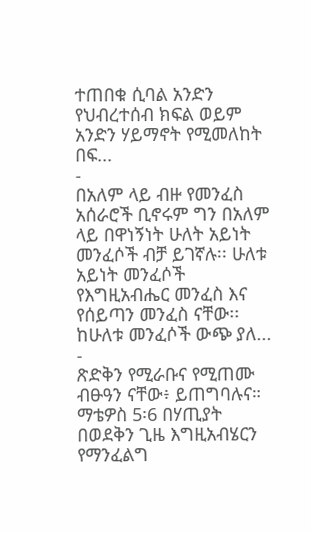ተጠበቁ ሲባል አንድን የህብረተሰብ ክፍል ወይም አንድን ሃይማኖት የሚመለከት በፍ...
-
በአለም ላይ ብዙ የመንፈስ አሰራሮች ቢኖሩም ግን በአለም ላይ በዋነኝነት ሁለት አይነት መንፈሶች ብቻ ይገኛሉ፡፡ ሁለቱ አይነት መንፈሶች የእግዚአብሔር መንፈስ እና የሰይጣን መንፈስ ናቸው፡፡ ከሁለቱ መንፈሶች ውጭ ያለ...
-
ጽድቅን የሚራቡና የሚጠሙ ብፁዓን ናቸው፥ ይጠግባሉና። ማቴዎስ 5፡6 በሃጢያት በወደቅን ጊዜ እግዚአብሄርን የማንፈልግ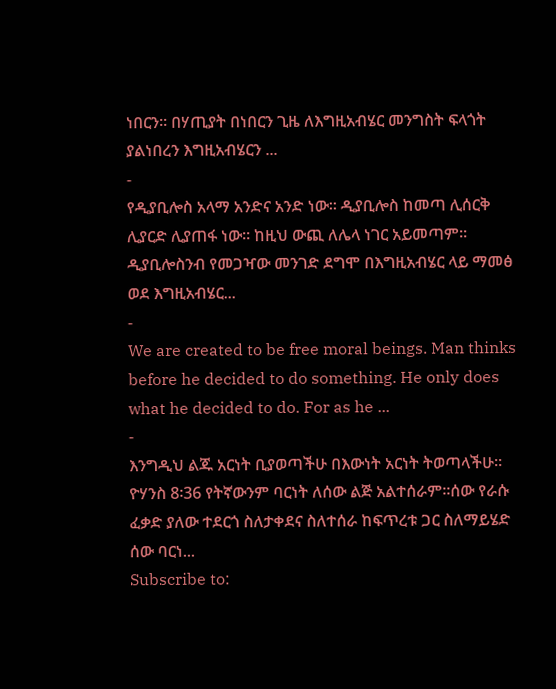ነበርን፡፡ በሃጢያት በነበርን ጊዜ ለእግዚአብሄር መንግስት ፍላጎት ያልነበረን እግዚአብሄርን ...
-
የዲያቢሎስ አላማ አንድና አንድ ነው፡፡ ዲያቢሎስ ከመጣ ሊሰርቅ ሊያርድ ሊያጠፋ ነው፡፡ ከዚህ ውጪ ለሌላ ነገር አይመጣም፡፡ ዲያቢሎስንብ የመጋዣው መንገድ ደግሞ በእግዚአብሄር ላይ ማመፅ ወደ እግዚአብሄር...
-
We are created to be free moral beings. Man thinks before he decided to do something. He only does what he decided to do. For as he ...
-
እንግዲህ ልጁ አርነት ቢያወጣችሁ በእውነት አርነት ትወጣላችሁ። ዮሃንስ 8፡36 የትኛውንም ባርነት ለሰው ልጅ አልተሰራም፡፡ሰው የራሱ ፈቃድ ያለው ተደርጎ ስለታቀደና ስለተሰራ ከፍጥረቱ ጋር ስለማይሄድ ሰው ባርነ...
Subscribe to: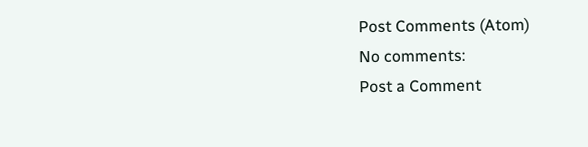Post Comments (Atom)
No comments:
Post a Comment